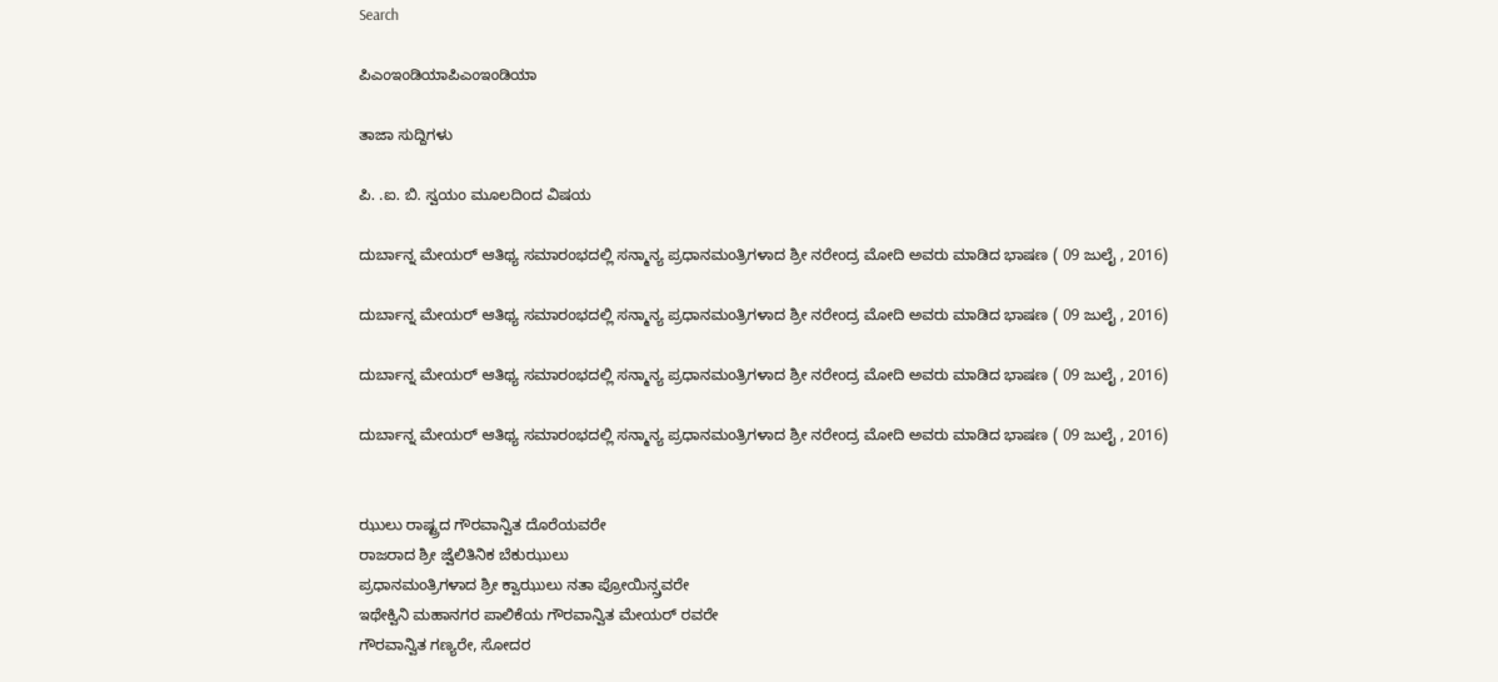Search

ಪಿಎಂಇಂಡಿಯಾಪಿಎಂಇಂಡಿಯಾ

ತಾಜಾ ಸುದ್ದಿಗಳು

ಪಿ. .ಐ. ಬಿ. ಸ್ವಯಂ ಮೂಲದಿoದ ವಿಷಯ

ದುರ್ಬಾನ್ನ ಮೇಯರ್ ಆತಿಥ್ಯ ಸಮಾರಂಭದಲ್ಲಿ ಸನ್ಮಾನ್ಯ ಪ್ರಧಾನಮಂತ್ರಿಗಳಾದ ಶ್ರೀ ನರೇಂದ್ರ ಮೋದಿ ಅವರು ಮಾಡಿದ ಭಾಷಣ ( 09 ಜುಲೈ , 2016)

ದುರ್ಬಾನ್ನ ಮೇಯರ್ ಆತಿಥ್ಯ ಸಮಾರಂಭದಲ್ಲಿ ಸನ್ಮಾನ್ಯ ಪ್ರಧಾನಮಂತ್ರಿಗಳಾದ ಶ್ರೀ ನರೇಂದ್ರ ಮೋದಿ ಅವರು ಮಾಡಿದ ಭಾಷಣ ( 09 ಜುಲೈ , 2016)

ದುರ್ಬಾನ್ನ ಮೇಯರ್ ಆತಿಥ್ಯ ಸಮಾರಂಭದಲ್ಲಿ ಸನ್ಮಾನ್ಯ ಪ್ರಧಾನಮಂತ್ರಿಗಳಾದ ಶ್ರೀ ನರೇಂದ್ರ ಮೋದಿ ಅವರು ಮಾಡಿದ ಭಾಷಣ ( 09 ಜುಲೈ , 2016)

ದುರ್ಬಾನ್ನ ಮೇಯರ್ ಆತಿಥ್ಯ ಸಮಾರಂಭದಲ್ಲಿ ಸನ್ಮಾನ್ಯ ಪ್ರಧಾನಮಂತ್ರಿಗಳಾದ ಶ್ರೀ ನರೇಂದ್ರ ಮೋದಿ ಅವರು ಮಾಡಿದ ಭಾಷಣ ( 09 ಜುಲೈ , 2016)


ಝುಲು ರಾಷ್ಟ್ರದ ಗೌರವಾನ್ವಿತ ದೊರೆಯವರೇ
ರಾಜರಾದ ಶ್ರೀ ಜ್ವೆಲಿತಿನಿಕ ಬೆಕುಝುಲು
ಪ್ರಧಾನಮಂತ್ರಿಗಳಾದ ಶ್ರೀ ಕ್ವಾಝುಲು ನತಾ ಪ್ರೋಯಿನ್ಸ್ರವರೇ
ಇಥೇಕ್ವಿನಿ ಮಹಾನಗರ ಪಾಲಿಕೆಯ ಗೌರವಾನ್ವಿತ ಮೇಯರ್ ರವರೇ
ಗೌರವಾನ್ವಿತ ಗಣ್ಯರೇ, ಸೋದರ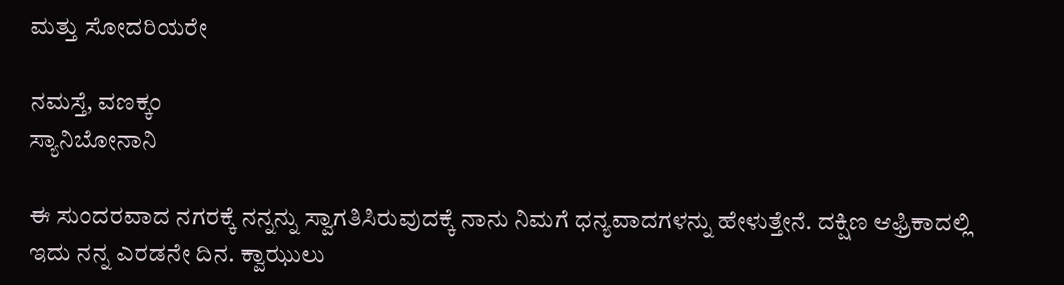ಮತ್ತು ಸೋದರಿಯರೇ

ನಮಸ್ತೆ, ವಣಕ್ಕಂ
ಸ್ಯಾನಿಬೋನಾನಿ

ಈ ಸುಂದರವಾದ ನಗರಕ್ಕೆ ನನ್ನನ್ನು ಸ್ವಾಗತಿಸಿರುವುದಕ್ಕೆ ನಾನು ನಿಮಗೆ ಧನ್ಯವಾದಗಳನ್ನು ಹೇಳುತ್ತೇನೆ. ದಕ್ಷಿಣ ಆಫ್ರಿಕಾದಲ್ಲಿ ಇದು ನನ್ನ ಎರಡನೇ ದಿನ. ಕ್ವಾಝುಲು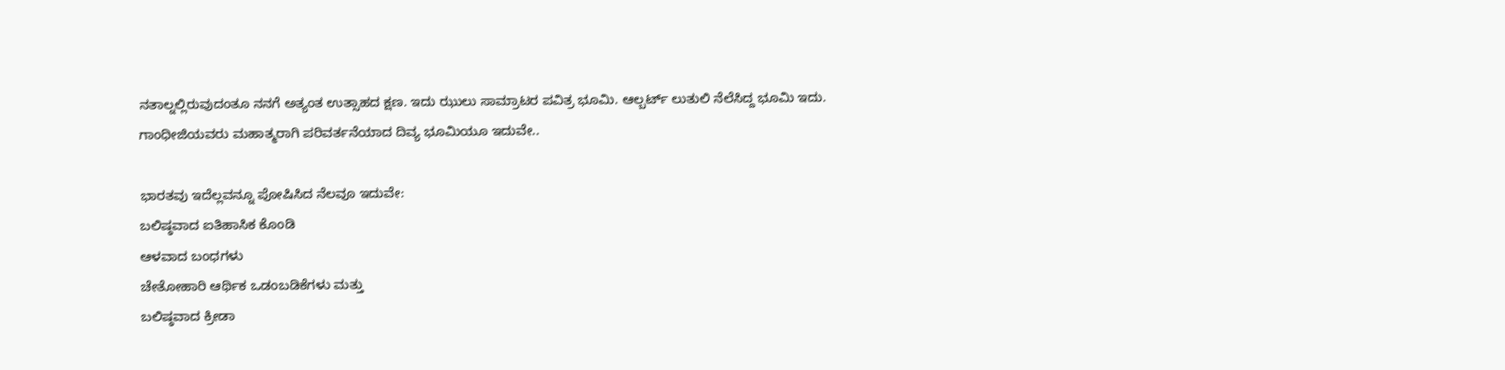ನತಾಲ್ನಲ್ಲಿರುವುದಂತೂ ನನಗೆ ಅತ್ಯಂತ ಉತ್ಸಾಹದ ಕ್ಷಣ. ಇದು ಝುಲು ಸಾಮ್ರಾಟರ ಪವಿತ್ರ ಭೂಮಿ. ಆಲ್ಬರ್ಟ್ ಲುತುಲಿ ನೆಲೆಸಿದ್ದ ಭೂಮಿ ಇದು. ಗಾಂಧೀಜಿಯವರು ಮಹಾತ್ಮರಾಗಿ ಪರಿವರ್ತನೆಯಾದ ದಿವ್ಯ ಭೂಮಿಯೂ ಇದುವೇ..

ಭಾರತವು ಇದೆಲ್ಲವನ್ನೂ ಪೋಷಿಸಿದ ನೆಲವೂ ಇದುವೇ:
ಬಲಿಷ್ಠವಾದ ಐತಿಹಾಸಿಕ ಕೊಂಡಿ
ಆಳವಾದ ಬಂಧಗಳು
ಚೇತೋಹಾರಿ ಆರ್ಥಿಕ ಒಡಂಬಡಿಕೆಗಳು ಮತ್ತು
ಬಲಿಷ್ಠವಾದ ಕ್ರೀಡಾ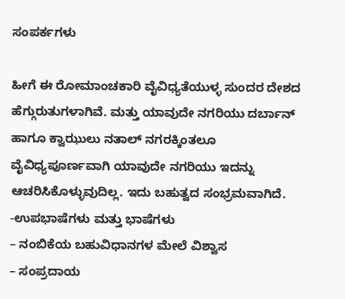ಸಂಪರ್ಕಗಳು

ಹೀಗೆ ಈ ರೋಮಾಂಚಕಾರಿ ವೈವಿಧ್ಯತೆಯುಳ್ಳ ಸುಂದರ ದೇಶದ ಹೆಗ್ಗುರುತುಗಳಾಗಿವೆ. ಮತ್ತು ಯಾವುದೇ ನಗರಿಯು ದರ್ಬಾನ್ ಹಾಗೂ ಕ್ವಾಝುಲು ನತಾಲ್ ನಗರಕ್ಕಿಂತಲೂ ವೈವಿಧ್ಯಪೂರ್ಣವಾಗಿ ಯಾವುದೇ ನಗರಿಯು ಇದನ್ನು ಆಚರಿಸಿಕೊಳ್ಳುವುದಿಲ್ಲ. ಇದು ಬಹುತ್ವದ ಸಂಭ್ರಮವಾಗಿದೆ.
-ಉಪಭಾಷೆಗಳು ಮತ್ತು ಭಾಷೆಗಳು
– ನಂಬಿಕೆಯ ಬಹುವಿಧಾನಗಳ ಮೇಲೆ ವಿಶ್ವಾಸ
– ಸಂಪ್ರದಾಯ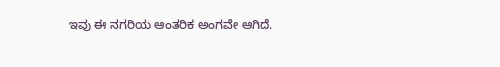ಇವು ಈ ನಗರಿಯ ಆಂತರಿಕ ಅಂಗವೇ ಆಗಿದೆ.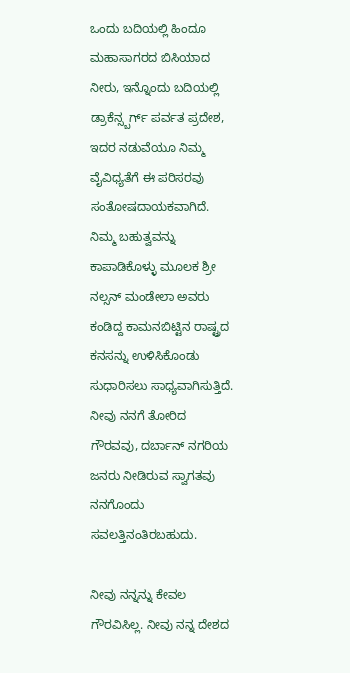ಒಂದು ಬದಿಯಲ್ಲಿ ಹಿಂದೂ ಮಹಾಸಾಗರದ ಬಿಸಿಯಾದ ನೀರು, ಇನ್ನೊಂದು ಬದಿಯಲ್ಲಿ ಡ್ರಾಕೆನ್ಸ್ಬರ್ಗ್ ಪರ್ವತ ಪ್ರದೇಶ, ಇದರ ನಡುವೆಯೂ ನಿಮ್ಮ ವೈವಿಧ್ಯತೆಗೆ ಈ ಪರಿಸರವು ಸಂತೋಷದಾಯಕವಾಗಿದೆ. ನಿಮ್ಮ ಬಹುತ್ವವನ್ನು ಕಾಪಾಡಿಕೊಳ್ಳು ಮೂಲಕ ಶ್ರೀ ನಲ್ಸನ್ ಮಂಡೇಲಾ ಅವರು ಕಂಡಿದ್ದ ಕಾಮನಬಿಟ್ಟಿನ ರಾಷ್ಟ್ರದ ಕನಸನ್ನು ಉಳಿಸಿಕೊಂಡು ಸುಧಾರಿಸಲು ಸಾಧ್ಯವಾಗಿಸುತ್ತಿದೆ. ನೀವು ನನಗೆ ತೋರಿದ ಗೌರವವು, ದರ್ಬಾನ್ ನಗರಿಯ ಜನರು ನೀಡಿರುವ ಸ್ವಾಗತವು ನನಗೊಂದು ಸವಲತ್ತಿನಂತಿರಬಹುದು.

ನೀವು ನನ್ನನ್ನು ಕೇವಲ ಗೌರವಿಸಿಲ್ಲ. ನೀವು ನನ್ನ ದೇಶದ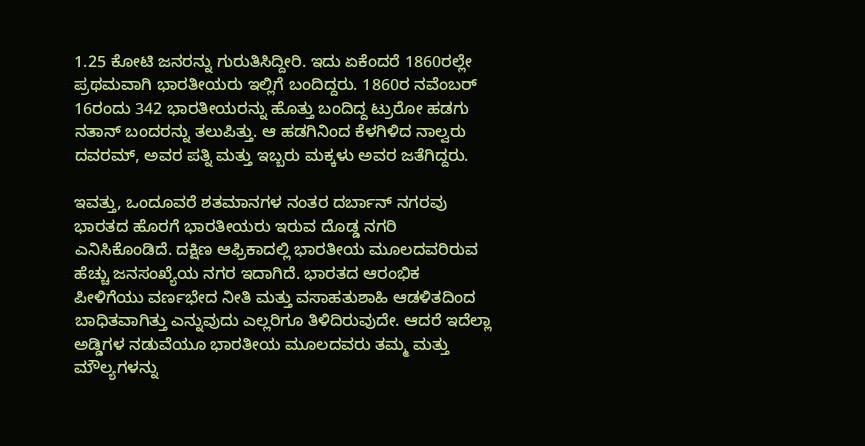1.25 ಕೋಟಿ ಜನರನ್ನು ಗುರುತಿಸಿದ್ದೀರಿ. ಇದು ಏಕೆಂದರೆ 1860ರಲ್ಲೇ ಪ್ರಥಮವಾಗಿ ಭಾರತೀಯರು ಇಲ್ಲಿಗೆ ಬಂದಿದ್ದರು. 1860ರ ನವೆಂಬರ್ 16ರಂದು 342 ಭಾರತೀಯರನ್ನು ಹೊತ್ತು ಬಂದಿದ್ದ ಟ್ರುರೋ ಹಡಗು ನತಾನ್ ಬಂದರನ್ನು ತಲುಪಿತ್ತು. ಆ ಹಡಗಿನಿಂದ ಕೆಳಗಿಳಿದ ನಾಲ್ವರು ದವರಮ್, ಅವರ ಪತ್ನಿ ಮತ್ತು ಇಬ್ಬರು ಮಕ್ಕಳು ಅವರ ಜತೆಗಿದ್ದರು.

ಇವತ್ತು, ಒಂದೂವರೆ ಶತಮಾನಗಳ ನಂತರ ದರ್ಬಾನ್ ನಗರವು ಭಾರತದ ಹೊರಗೆ ಭಾರತೀಯರು ಇರುವ ದೊಡ್ಡ ನಗರಿ ಎನಿಸಿಕೊಂಡಿದೆ. ದಕ್ಷಿಣ ಆಫ್ರಿಕಾದಲ್ಲಿ ಭಾರತೀಯ ಮೂಲದವರಿರುವ ಹೆಚ್ಚು ಜನಸಂಖ್ಯೆಯ ನಗರ ಇದಾಗಿದೆ. ಭಾರತದ ಆರಂಭಿಕ ಪೀಳಿಗೆಯು ವರ್ಣಭೇದ ನೀತಿ ಮತ್ತು ವಸಾಹತುಶಾಹಿ ಆಡಳಿತದಿಂದ ಬಾಧಿತವಾಗಿತ್ತು ಎನ್ನುವುದು ಎಲ್ಲರಿಗೂ ತಿಳಿದಿರುವುದೇ. ಆದರೆ ಇದೆಲ್ಲಾ ಅಡ್ಡಿಗಳ ನಡುವೆಯೂ ಭಾರತೀಯ ಮೂಲದವರು ತಮ್ಮ ಮತ್ತು ಮೌಲ್ಯಗಳನ್ನು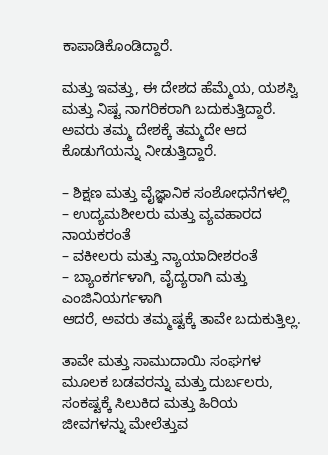ಕಾಪಾಡಿಕೊಂಡಿದ್ದಾರೆ.

ಮತ್ತು ಇವತ್ತು, ಈ ದೇಶದ ಹೆಮ್ಮೆಯ, ಯಶಸ್ವಿ ಮತ್ತು ನಿಷ್ಟ ನಾಗರಿಕರಾಗಿ ಬದುಕುತ್ತಿದ್ದಾರೆ. ಅವರು ತಮ್ಮ ದೇಶಕ್ಕೆ ತಮ್ಮದೇ ಆದ ಕೊಡುಗೆಯನ್ನು ನೀಡುತ್ತಿದ್ದಾರೆ.

– ಶಿಕ್ಷಣ ಮತ್ತು ವೈಜ್ಞಾನಿಕ ಸಂಶೋಧನೆಗಳಲ್ಲಿ
– ಉದ್ಯಮಶೀಲರು ಮತ್ತು ವ್ಯವಹಾರದ ನಾಯಕರಂತೆ
– ವಕೀಲರು ಮತ್ತು ನ್ಯಾಯಾದೀಶರಂತೆ
– ಬ್ಯಾಂಕರ್ಗಳಾಗಿ, ವೈದ್ಯರಾಗಿ ಮತ್ತು ಎಂಜಿನಿಯರ್ಗಳಾಗಿ
ಆದರೆ, ಅವರು ತಮ್ಮಷ್ಟಕ್ಕೆ ತಾವೇ ಬದುಕುತ್ತಿಲ್ಲ.

ತಾವೇ ಮತ್ತು ಸಾಮುದಾಯಿ ಸಂಘಗಳ ಮೂಲಕ ಬಡವರನ್ನು ಮತ್ತು ದುರ್ಬಲರು, ಸಂಕಷ್ಟಕ್ಕೆ ಸಿಲುಕಿದ ಮತ್ತು ಹಿರಿಯ ಜೀವಗಳನ್ನು ಮೇಲೆತ್ತುವ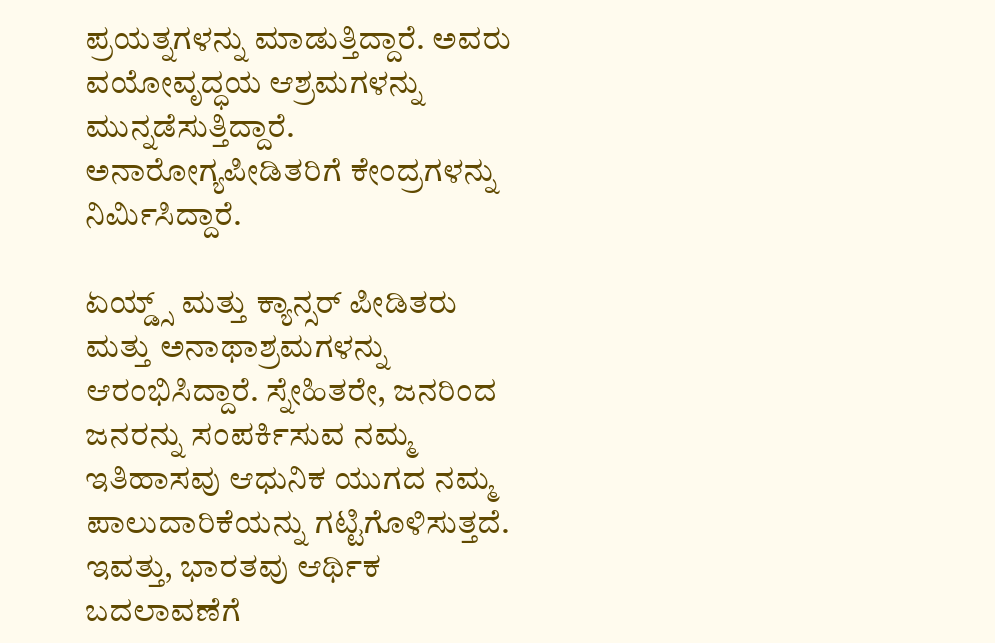ಪ್ರಯತ್ನಗಳನ್ನು ಮಾಡುತ್ತಿದ್ದಾರೆ. ಅವರು ವಯೋವೃದ್ಧಯ ಆಶ್ರಮಗಳನ್ನು ಮುನ್ನಡೆಸುತ್ತಿದ್ದಾರೆ. ಅನಾರೋಗ್ಯಪೀಡಿತರಿಗೆ ಕೇಂದ್ರಗಳನ್ನು ನಿರ್ಮಿಸಿದ್ದಾರೆ.

ಏಯ್ಡ್ಸ್ ಮತ್ತು ಕ್ಯಾನ್ಸರ್ ಪೀಡಿತರು ಮತ್ತು ಅನಾಥಾಶ್ರಮಗಳನ್ನು ಆರಂಭಿಸಿದ್ದಾರೆ. ಸ್ನೇಹಿತರೇ, ಜನರಿಂದ ಜನರನ್ನು ಸಂಪರ್ಕಿಸುವ ನಮ್ಮ ಇತಿಹಾಸವು ಆಧುನಿಕ ಯುಗದ ನಮ್ಮ ಪಾಲುದಾರಿಕೆಯನ್ನು ಗಟ್ಟಿಗೊಳಿಸುತ್ತದೆ. ಇವತ್ತು, ಭಾರತವು ಆರ್ಥಿಕ ಬದಲಾವಣೆಗೆ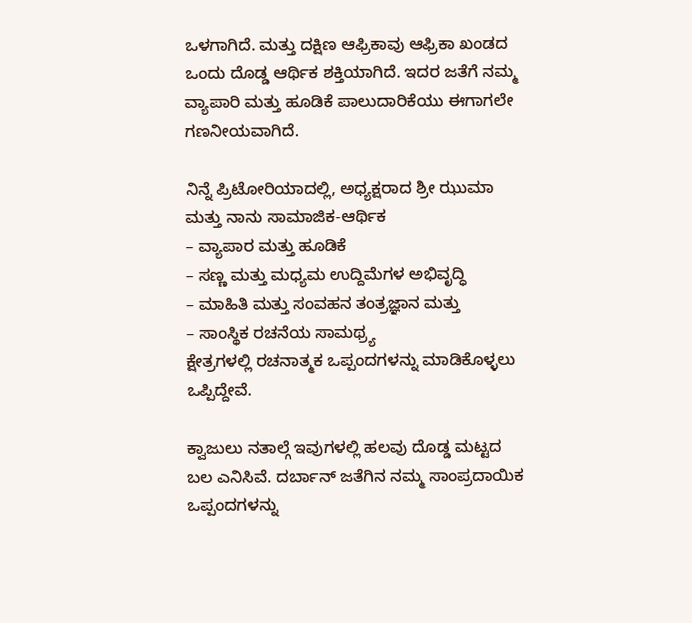ಒಳಗಾಗಿದೆ. ಮತ್ತು ದಕ್ಷಿಣ ಆಫ್ರಿಕಾವು ಆಫ್ರಿಕಾ ಖಂಡದ ಒಂದು ದೊಡ್ಡ ಆರ್ಥಿಕ ಶಕ್ತಿಯಾಗಿದೆ. ಇದರ ಜತೆಗೆ ನಮ್ಮ ವ್ಯಾಪಾರಿ ಮತ್ತು ಹೂಡಿಕೆ ಪಾಲುದಾರಿಕೆಯು ಈಗಾಗಲೇ ಗಣನೀಯವಾಗಿದೆ.

ನಿನ್ನೆ ಪ್ರಿಟೋರಿಯಾದಲ್ಲಿ, ಅಧ್ಯಕ್ಷರಾದ ಶ್ರೀ ಝುಮಾ ಮತ್ತು ನಾನು ಸಾಮಾಜಿಕ-ಆರ್ಥಿಕ
– ವ್ಯಾಪಾರ ಮತ್ತು ಹೂಡಿಕೆ
– ಸಣ್ಣ ಮತ್ತು ಮಧ್ಯಮ ಉದ್ದಿಮೆಗಳ ಅಭಿವೃದ್ಧಿ
– ಮಾಹಿತಿ ಮತ್ತು ಸಂವಹನ ತಂತ್ರಜ್ಞಾನ ಮತ್ತು
– ಸಾಂಸ್ಥಿಕ ರಚನೆಯ ಸಾಮಥ್ರ್ಯ
ಕ್ಷೇತ್ರಗಳಲ್ಲಿ ರಚನಾತ್ಮಕ ಒಪ್ಪಂದಗಳನ್ನು ಮಾಡಿಕೊಳ್ಳಲು ಒಪ್ಪಿದ್ದೇವೆ.

ಕ್ವಾಜುಲು ನತಾಲ್ಗೆ ಇವುಗಳಲ್ಲಿ ಹಲವು ದೊಡ್ಡ ಮಟ್ಟದ ಬಲ ಎನಿಸಿವೆ. ದರ್ಬಾನ್ ಜತೆಗಿನ ನಮ್ಮ ಸಾಂಪ್ರದಾಯಿಕ ಒಪ್ಪಂದಗಳನ್ನು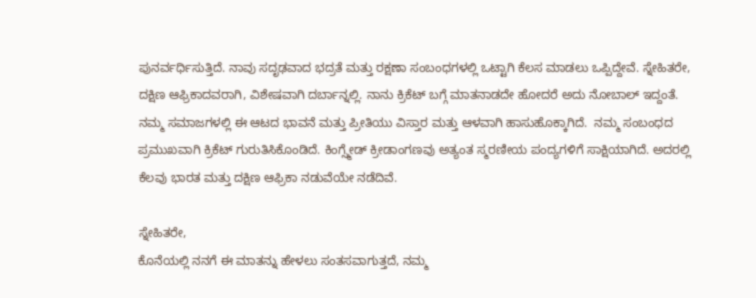ಪುನರ್ವರ್ಧಿಸುತ್ತಿದೆ. ನಾವು ಸದೃಢವಾದ ಭದ್ರತೆ ಮತ್ತು ರಕ್ಷಣಾ ಸಂಬಂಧಗಳಲ್ಲಿ ಒಟ್ಟಾಗಿ ಕೆಲಸ ಮಾಡಲು ಒಪ್ಪಿದ್ದೇವೆ. ಸ್ನೇಹಿತರೇ, ದಕ್ಷಿಣ ಆಫ್ರಿಕಾದವರಾಗಿ, ವಿಶೇಷವಾಗಿ ದರ್ಬಾನ್ನಲ್ಲಿ. ನಾನು ಕ್ರಿಕೆಟ್ ಬಗ್ಗೆ ಮಾತನಾಡದೇ ಹೋದರೆ ಅದು ನೋಬಾಲ್ ಇದ್ದಂತೆ. ನಮ್ಮ ಸಮಾಜಗಳಲ್ಲಿ ಈ ಆಟದ ಭಾವನೆ ಮತ್ತು ಪ್ರೀತಿಯು ವಿಸ್ತಾರ ಮತ್ತು ಆಳವಾಗಿ ಹಾಸುಹೊಕ್ಕಾಗಿದೆ.  ನಮ್ಮ ಸಂಬಂಧದ ಪ್ರಮುಖವಾಗಿ ಕ್ರಿಕೆಟ್ ಗುರುತಿಸಿಕೊಂಡಿದೆ. ಕಿಂಗ್ಸ್ಮೇಡ್ ಕ್ರೀಡಾಂಗಣವು ಅತ್ಯಂತ ಸ್ಮರಣೀಯ ಪಂದ್ಯಗಳಿಗೆ ಸಾಕ್ಷಿಯಾಗಿದೆ. ಅದರಲ್ಲಿ ಕೆಲವು ಭಾರತ ಮತ್ತು ದಕ್ಷಿಣ ಆಫ್ರಿಕಾ ನಡುವೆಯೇ ನಡೆದಿವೆ.

ಸ್ನೇಹಿತರೇ,
ಕೊನೆಯಲ್ಲಿ ನನಗೆ ಈ ಮಾತನ್ನು ಹೇಳಲು ಸಂತಸವಾಗುತ್ತದೆ, ನಮ್ಮ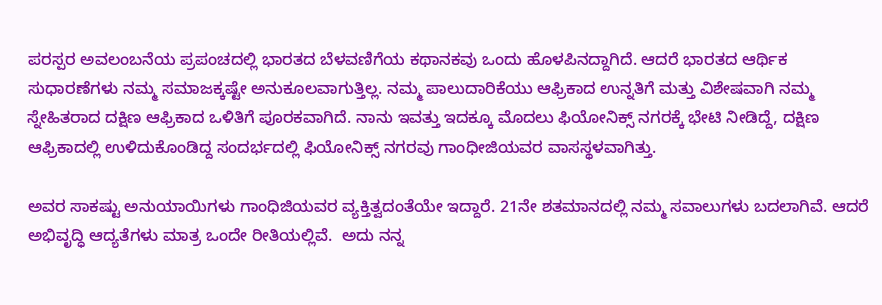ಪರಸ್ಪರ ಅವಲಂಬನೆಯ ಪ್ರಪಂಚದಲ್ಲಿ ಭಾರತದ ಬೆಳವಣಿಗೆಯ ಕಥಾನಕವು ಒಂದು ಹೊಳಪಿನದ್ದಾಗಿದೆ. ಆದರೆ ಭಾರತದ ಆರ್ಥಿಕ ಸುಧಾರಣೆಗಳು ನಮ್ಮ ಸಮಾಜಕ್ಕಷ್ಟೇ ಅನುಕೂಲವಾಗುತ್ತಿಲ್ಲ. ನಮ್ಮ ಪಾಲುದಾರಿಕೆಯು ಆಫ್ರಿಕಾದ ಉನ್ನತಿಗೆ ಮತ್ತು ವಿಶೇಷವಾಗಿ ನಮ್ಮ ಸ್ನೇಹಿತರಾದ ದಕ್ಷಿಣ ಆಫ್ರಿಕಾದ ಒಳಿತಿಗೆ ಪೂರಕವಾಗಿದೆ. ನಾನು ಇವತ್ತು ಇದಕ್ಕೂ ಮೊದಲು ಫಿಯೋನಿಕ್ಸ್ ನಗರಕ್ಕೆ ಭೇಟಿ ನೀಡಿದ್ದೆ, ದಕ್ಷಿಣ ಆಫ್ರಿಕಾದಲ್ಲಿ ಉಳಿದುಕೊಂಡಿದ್ದ ಸಂದರ್ಭದಲ್ಲಿ ಫಿಯೋನಿಕ್ಸ್ ನಗರವು ಗಾಂಧೀಜಿಯವರ ವಾಸಸ್ಥಳವಾಗಿತ್ತು.

ಅವರ ಸಾಕಷ್ಟು ಅನುಯಾಯಿಗಳು ಗಾಂಧಿಜಿಯವರ ವ್ಯಕ್ತಿತ್ವದಂತೆಯೇ ಇದ್ದಾರೆ. 21ನೇ ಶತಮಾನದಲ್ಲಿ ನಮ್ಮ ಸವಾಲುಗಳು ಬದಲಾಗಿವೆ. ಆದರೆ ಅಭಿವೃದ್ಧಿ ಆದ್ಯತೆಗಳು ಮಾತ್ರ ಒಂದೇ ರೀತಿಯಲ್ಲಿವೆ.  ಅದು ನನ್ನ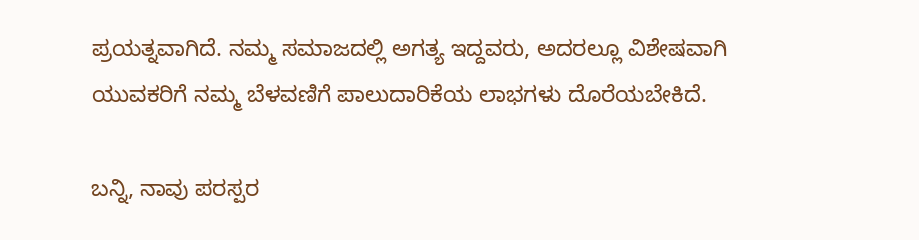ಪ್ರಯತ್ನವಾಗಿದೆ. ನಮ್ಮ ಸಮಾಜದಲ್ಲಿ ಅಗತ್ಯ ಇದ್ದವರು, ಅದರಲ್ಲೂ ವಿಶೇಷವಾಗಿ ಯುವಕರಿಗೆ ನಮ್ಮ ಬೆಳವಣಿಗೆ ಪಾಲುದಾರಿಕೆಯ ಲಾಭಗಳು ದೊರೆಯಬೇಕಿದೆ.

ಬನ್ನಿ, ನಾವು ಪರಸ್ಪರ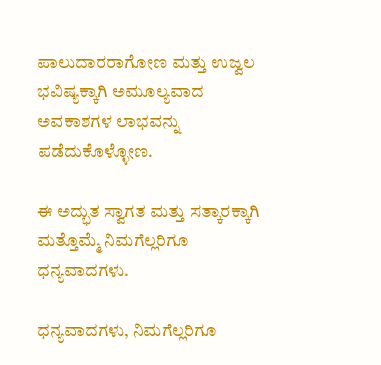ಪಾಲುದಾರರಾಗೋಣ ಮತ್ತು ಉಜ್ವಲ ಭವಿಷ್ಯಕ್ಕಾಗಿ ಅಮೂಲ್ಯವಾದ ಅವಕಾಶಗಳ ಲಾಭವನ್ನು ಪಡೆದುಕೊಳ್ಳೋಣ.

ಈ ಅದ್ಭುತ ಸ್ವಾಗತ ಮತ್ತು ಸತ್ಕಾರಕ್ಕಾಗಿ ಮತ್ತೊಮ್ಮೆ ನಿಮಗೆಲ್ಲರಿಗೂ ಧನ್ಯವಾದಗಳು.

ಧನ್ಯವಾದಗಳು, ನಿಮಗೆಲ್ಲರಿಗೂ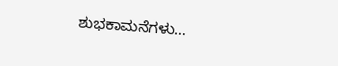ಶುಭಕಾಮನೆಗಳು…